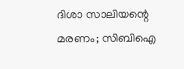ദിശാ സാലിയന്റെ മരണം; സിബിഐ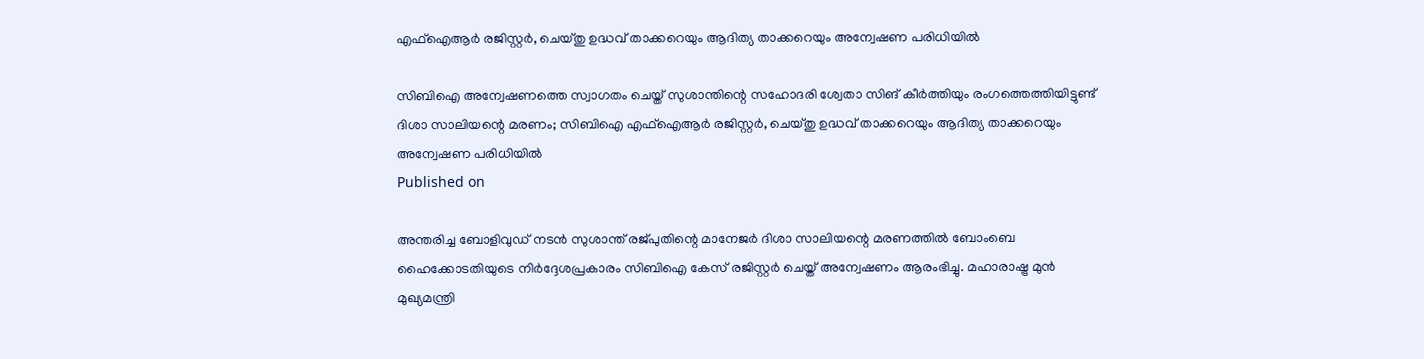എഫ്ഐആർ രജിസ്റ്റർ, ചെയ്തു ഉദ്ധവ് താക്കറെയും ആദിത്യ താക്കറെയും അന്വേഷണ പരിധിയിൽ

സിബിഐ അന്വേഷണത്തെ സ്വാഗതം ചെയ്ത് സുശാന്തിന്റെ സഹോദരി ശ്വേതാ സിങ് കീർത്തിയും രംഗത്തെത്തിയിട്ടുണ്ട്
ദിശാ സാലിയന്റെ മരണം; സിബിഐ എഫ്ഐആർ രജിസ്റ്റർ, ചെയ്തു ഉദ്ധവ് താക്കറെയും ആദിത്യ താക്കറെയും അന്വേഷണ പരിധിയിൽ
Published on

അന്തരിച്ച ബോളിവുഡ് നടൻ സുശാന്ത് രജ്പുതിന്റെ മാനേജർ ദിശാ സാലിയന്റെ മരണത്തിൽ ബോംബെ ഹൈക്കോടതിയുടെ നിർദ്ദേശപ്രകാരം സിബിഐ കേസ് രജിസ്റ്റർ ചെയ്ത് അന്വേഷണം ആരംഭിച്ചു. മഹാരാഷ്ട്ര മുൻ മുഖ്യമന്ത്രി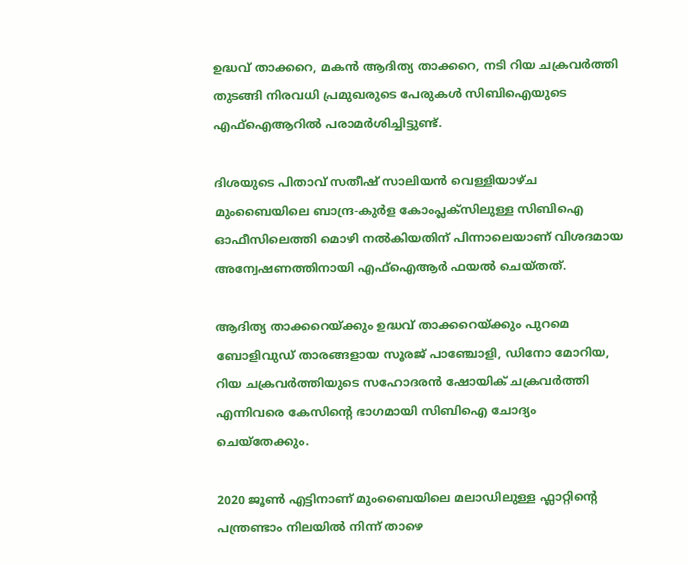ഉദ്ധവ് താക്കറെ, മകൻ ആദിത്യ താക്കറെ, നടി റിയ ചക്രവർത്തി തുടങ്ങി നിരവധി പ്രമുഖരുടെ പേരുകൾ സിബിഐയുടെ എഫ്ഐആറിൽ പരാമർശിച്ചിട്ടുണ്ട്.

ദിശയുടെ പിതാവ് സതീഷ് സാലിയൻ വെള്ളിയാഴ്ച മുംബൈയിലെ ബാന്ദ്ര-കുർള കോംപ്ലക്സിലുള്ള സിബിഐ ഓഫീസിലെത്തി മൊഴി നൽകിയതിന് പിന്നാലെയാണ് വിശദമായ അന്വേഷണത്തിനായി എഫ്ഐആർ ഫയൽ ചെയ്തത്.

ആദിത്യ താക്കറെയ്ക്കും ഉദ്ധവ് താക്കറെയ്ക്കും പുറമെ ബോളിവുഡ് താരങ്ങളായ സൂരജ് പാഞ്ചോളി, ഡിനോ മോറിയ, റിയ ചക്രവർത്തിയുടെ സഹോദരൻ ഷോയിക് ചക്രവർത്തി എന്നിവരെ കേസിന്റെ ഭാഗമായി സിബിഐ ചോദ്യം ചെയ്തേക്കും.

2020 ജൂൺ എട്ടിനാണ് മുംബൈയിലെ മലാഡിലുള്ള ഫ്ലാറ്റിന്റെ പന്ത്രണ്ടാം നിലയിൽ നിന്ന് താഴെ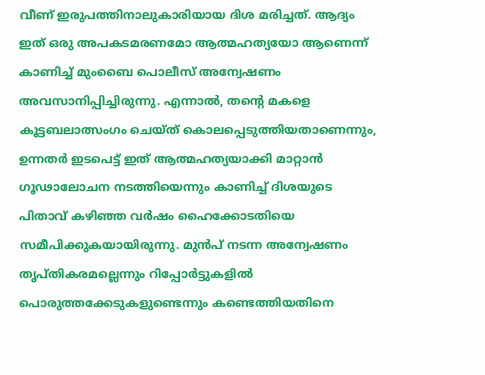വീണ് ഇരുപത്തിനാലുകാരിയായ ദിശ മരിച്ചത്. ആദ്യം ഇത് ഒരു അപകടമരണമോ ആത്മഹത്യയോ ആണെന്ന് കാണിച്ച് മുംബൈ പൊലീസ് അന്വേഷണം അവസാനിപ്പിച്ചിരുന്നു. എന്നാൽ, തന്റെ മകളെ കൂട്ടബലാത്സംഗം ചെയ്ത് കൊലപ്പെടുത്തിയതാണെന്നും, ഉന്നതർ ഇടപെട്ട് ഇത് ആത്മഹത്യയാക്കി മാറ്റാൻ ഗൂഢാലോചന നടത്തിയെന്നും കാണിച്ച് ദിശയുടെ പിതാവ് കഴിഞ്ഞ വർഷം ഹൈക്കോടതിയെ സമീപിക്കുകയായിരുന്നു. മുൻപ് നടന്ന അന്വേഷണം തൃപ്തികരമല്ലെന്നും റിപ്പോർട്ടുകളിൽ പൊരുത്തക്കേടുകളുണ്ടെന്നും കണ്ടെത്തിയതിനെ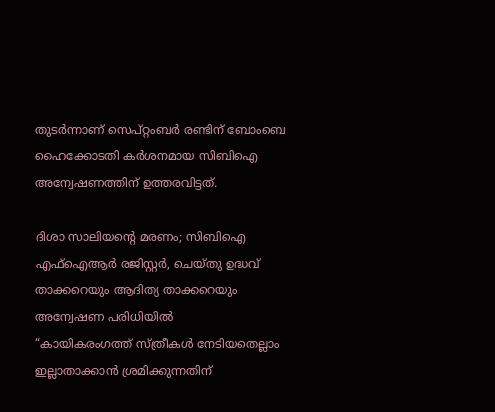തുടർന്നാണ് സെപ്റ്റംബർ രണ്ടിന് ബോംബെ ഹൈക്കോടതി കർശനമായ സിബിഐ അന്വേഷണത്തിന് ഉത്തരവിട്ടത്.

ദിശാ സാലിയന്റെ മരണം; സിബിഐ എഫ്ഐആർ രജിസ്റ്റർ, ചെയ്തു ഉദ്ധവ് താക്കറെയും ആദിത്യ താക്കറെയും അന്വേഷണ പരിധിയിൽ
“കായികരംഗത്ത് സ്ത്രീകൾ നേടിയതെല്ലാം ഇല്ലാതാക്കാൻ ശ്രമിക്കുന്നതിന്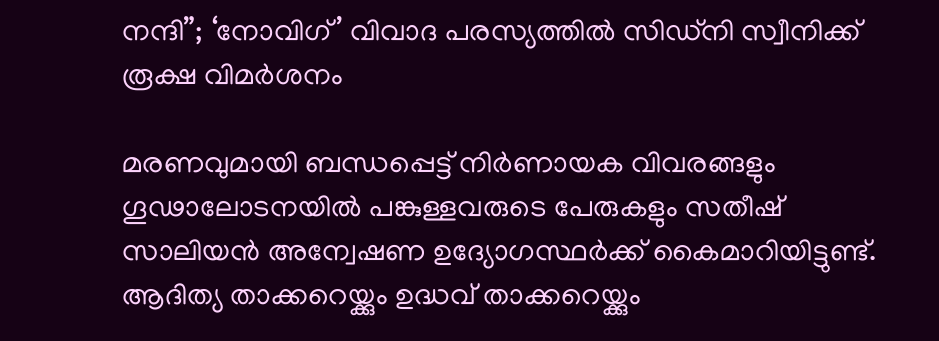നന്ദി”; ‘നോവിഗ്’ വിവാദ പരസ്യത്തിൽ സിഡ്നി സ്വീനിക്ക് രൂക്ഷ വിമർശനം

മരണവുമായി ബന്ധപ്പെട്ട് നിർണായക വിവരങ്ങളും ഗൂഢാലോടനയിൽ പങ്കുള്ളവരുടെ പേരുകളും സതീഷ് സാലിയൻ അന്വേഷണ ഉദ്യോഗസ്ഥർക്ക് കൈമാറിയിട്ടുണ്ട്. ആദിത്യ താക്കറെയ്ക്കും ഉദ്ധവ് താക്കറെയ്ക്കും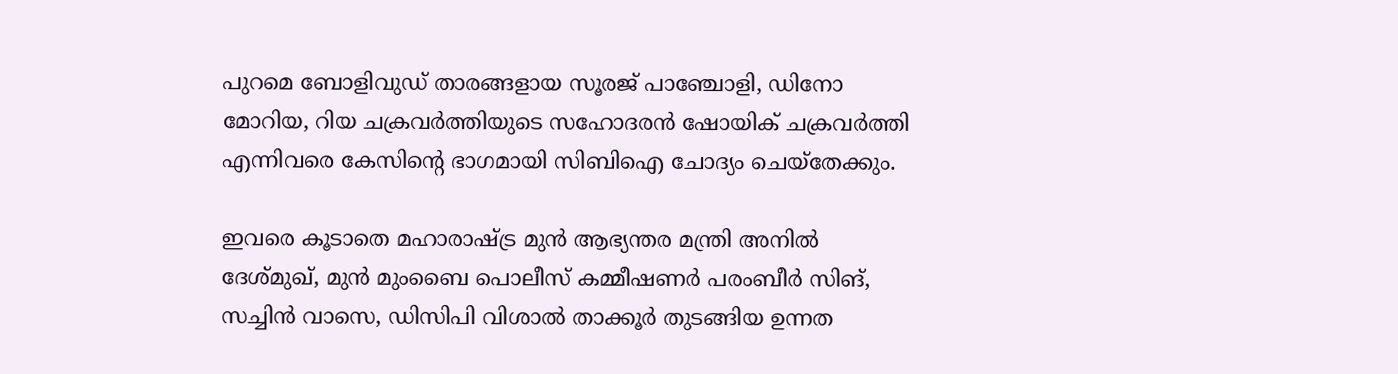പുറമെ ബോളിവുഡ് താരങ്ങളായ സൂരജ് പാഞ്ചോളി, ഡിനോ മോറിയ, റിയ ചക്രവർത്തിയുടെ സഹോദരൻ ഷോയിക് ചക്രവർത്തി എന്നിവരെ കേസിന്റെ ഭാഗമായി സിബിഐ ചോദ്യം ചെയ്തേക്കും.

ഇവരെ കൂടാതെ മഹാരാഷ്ട്ര മുൻ ആഭ്യന്തര മന്ത്രി അനിൽ ദേശ്മുഖ്, മുൻ മുംബൈ പൊലീസ് കമ്മീഷണർ പരംബീർ സിങ്, സച്ചിൻ വാസെ, ഡിസിപി വിശാൽ താക്കൂർ തുടങ്ങിയ ഉന്നത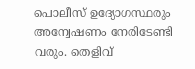പൊലീസ് ഉദ്യോഗസ്ഥരും അന്വേഷണം നേരിടേണ്ടി വരും. തെളിവ്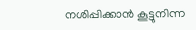നശിപ്പിക്കാൻ കൂട്ടുനിന്ന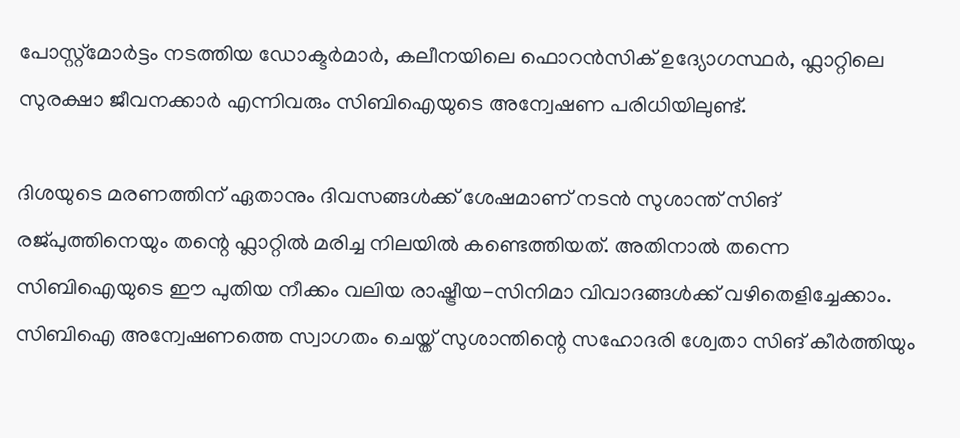പോസ്റ്റ്‌മോർട്ടം നടത്തിയ ഡോക്ടർമാർ, കലീനയിലെ ഫൊറൻസിക് ഉദ്യോഗസ്ഥർ, ഫ്ലാറ്റിലെ സുരക്ഷാ ജീവനക്കാർ എന്നിവരും സിബിഐയുടെ അന്വേഷണ പരിധിയിലുണ്ട്.

ദിശയുടെ മരണത്തിന് ഏതാനും ദിവസങ്ങൾക്ക് ശേഷമാണ് നടൻ സുശാന്ത് സിങ് രജ്പുത്തിനെയും തന്റെ ഫ്ലാറ്റിൽ മരിച്ച നിലയിൽ കണ്ടെത്തിയത്. അതിനാൽ തന്നെ സിബിഐയുടെ ഈ പുതിയ നീക്കം വലിയ രാഷ്ട്രീയ-സിനിമാ വിവാദങ്ങൾക്ക് വഴിതെളിച്ചേക്കാം. സിബിഐ അന്വേഷണത്തെ സ്വാഗതം ചെയ്ത് സുശാന്തിന്റെ സഹോദരി ശ്വേതാ സിങ് കീർത്തിയും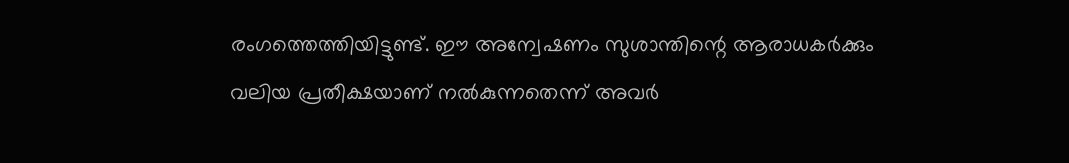രംഗത്തെത്തിയിട്ടുണ്ട്. ഈ അന്വേഷണം സുശാന്തിന്റെ ആരാധകർക്കും വലിയ പ്രതീക്ഷയാണ് നൽകുന്നതെന്ന് അവർ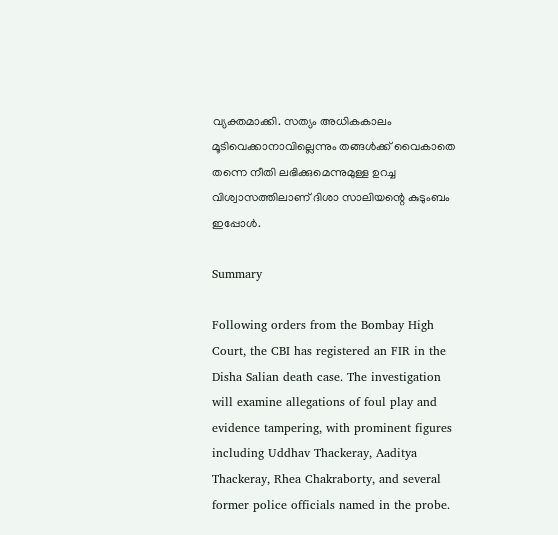വ്യക്തമാക്കി. സത്യം അധികകാലം മൂടിവെക്കാനാവില്ലെന്നും തങ്ങൾക്ക് വൈകാതെ തന്നെ നീതി ലഭിക്കുമെന്നുമുള്ള ഉറച്ച വിശ്വാസത്തിലാണ് ദിശാ സാലിയന്റെ കുടുംബം ഇപ്പോൾ.

Summary

Following orders from the Bombay High Court, the CBI has registered an FIR in the Disha Salian death case. The investigation will examine allegations of foul play and evidence tampering, with prominent figures including Uddhav Thackeray, Aaditya Thackeray, Rhea Chakraborty, and several former police officials named in the probe.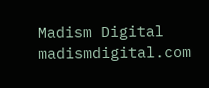Madism Digital
madismdigital.com